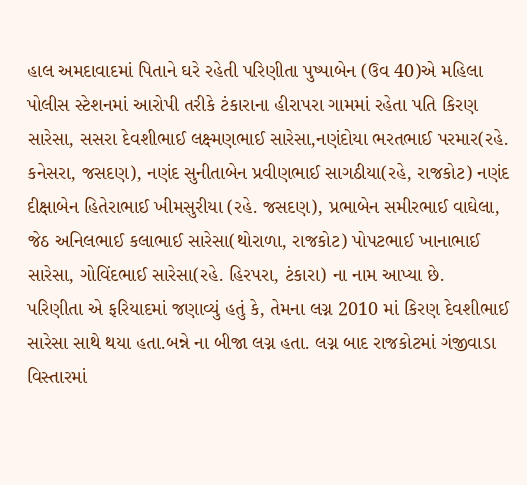હાલ અમદાવાદમાં પિતાને ઘરે રહેતી પરિણીતા પુષ્પાબેન (ઉવ 40)એ મહિલા પોલીસ સ્ટેશનમાં આરોપી તરીકે ટંકારાના હીરાપરા ગામમાં રહેતા પતિ કિરણ સારેસા, સસરા દેવશીભાઈ લક્ષ્મણભાઈ સારેસા,નણંદોયા ભરતભાઈ પરમાર(રહે. કનેસરા, જસદણ), નણંદ સુનીતાબેન પ્રવીણભાઈ સાગઠીયા(રહે, રાજકોટ) નણંદ દીક્ષાબેન હિતેરાભાઈ ખીમસુરીયા (રહે. જસદણ), પ્રભાબેન સમીરભાઈ વાઘેલા, જેઠ અનિલભાઈ કલાભાઈ સારેસા(થોરાળા, રાજકોટ) પોપટભાઈ ખાનાભાઈ સારેસા, ગોવિંદભાઈ સારેસા(રહે. હિરપરા, ટંકારા) ના નામ આપ્યા છે.
પરિણીતા એ ફરિયાદમાં જણાવ્યું હતું કે, તેમના લગ્ન 2010 માં કિરણ દેવશીભાઈ સારેસા સાથે થયા હતા.બન્ને ના બીજા લગ્ન હતા. લગ્ન બાદ રાજકોટમાં ગંજીવાડા વિસ્તારમાં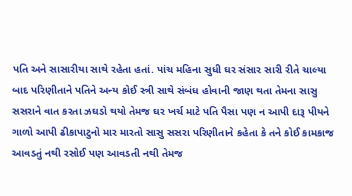પતિ અને સાસારીયા સાથે રહેતા હતાં. પાંચ મહિના સુધી ઘર સંસાર સારી રીતે ચાલ્યા બાદ પરિણીતાને પતિને અન્ય કોઈ સ્ત્રી સાથે સંબંધ હોવાની જાણ થતા તેમના સાસુ સસરાને વાત કરતા ઝઘડો થયો તેમજ ઘર ખર્ચ માટે પતિ પૈસા પણ ન આપી દારૂ પીયને ગાળો આપી ઢીકાપાટુનો માર મારતો સાસુ સસરા પરિણીતાને કહેતા કે તને કોઈ કામકાજ આવડતું નથી રસોઈ પણ આવડતી નથી તેમજ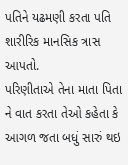પતિને યઢમણી કરતા પતિ શારીરિક માનસિક ત્રાસ આપતો.
પરિણીતાએ તેના માતા પિતા ને વાત કરતા તેઓ કહેતા કે આગળ જતા બધું સારું થઇ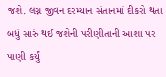જશે. લગ્ન જીવન દરમ્યાન સંતાનમાં દીકરો થતા બધું સારું થઈ જશેની પરીણીતાની આશા પર પાણી કર્યું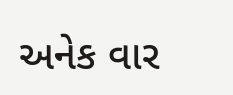અનેક વાર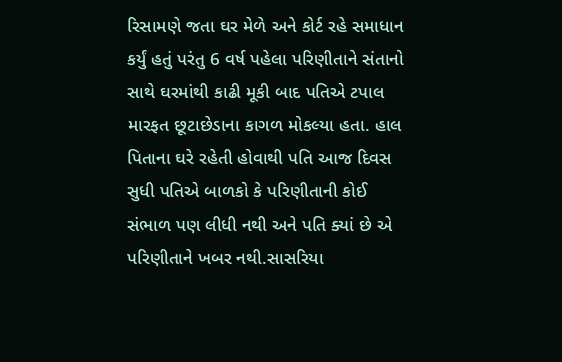રિસામણે જતા ઘર મેળે અને કોર્ટ રહે સમાધાન કર્યું હતું પરંતુ 6 વર્ષ પહેલા પરિણીતાને સંતાનો સાથે ઘરમાંથી કાઢી મૂકી બાદ પતિએ ટપાલ મારફત છૂટાછેડાના કાગળ મોકલ્યા હતા. હાલ પિતાના ઘરે રહેતી હોવાથી પતિ આજ દિવસ સુધી પતિએ બાળકો કે પરિણીતાની કોઈ સંભાળ પણ લીધી નથી અને પતિ ક્યાં છે એ પરિણીતાને ખબર નથી.સાસરિયા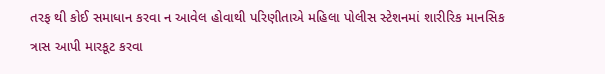તરફ થી કોઈ સમાધાન કરવા ન આવેલ હોવાથી પરિણીતાએ મહિલા પોલીસ સ્ટેશનમાં શારીરિક માનસિક ત્રાસ આપી મારકૂટ કરવા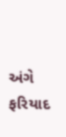અંગે ફરિયાદ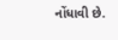નોંધાવી છે.